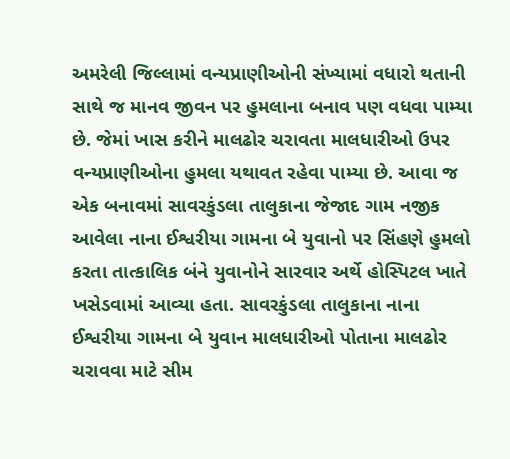અમરેલી જિલ્લામાં વન્યપ્રાણીઓની સંખ્યામાં વધારો થતાની સાથે જ માનવ જીવન પર હુમલાના બનાવ પણ વધવા પામ્યા છે. જેમાં ખાસ કરીને માલઢોર ચરાવતા માલધારીઓ ઉપર વન્યપ્રાણીઓના હુમલા યથાવત રહેવા પામ્યા છે. આવા જ એક બનાવમાં સાવરકુંડલા તાલુકાના જેજાદ ગામ નજીક આવેલા નાના ઈશ્વરીયા ગામના બે યુવાનો પર સિંહણે હુમલો કરતા તાત્કાલિક બંને યુવાનોને સારવાર અર્થે હોસ્પિટલ ખાતે ખસેડવામાં આવ્યા હતા. સાવરકુંડલા તાલુકાના નાના ઈશ્વરીયા ગામના બે યુવાન માલધારીઓ પોતાના માલઢોર ચરાવવા માટે સીમ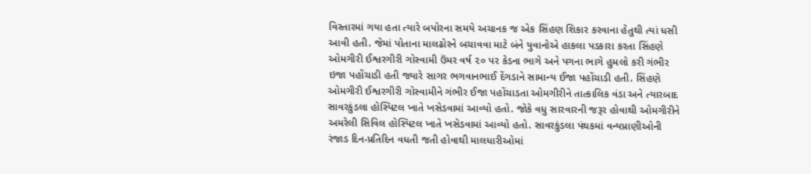વિસ્તારમાં ગયા હતા ત્યારે બપોરના સમયે અચાનક જ એક સિંહણ શિકાર કરવાના હેતુથી ત્યાં ધસી આવી હતી. જેમાં પોતાના માલઢોરને બચાવવા માટે બંને યુવાનોએ હાકલા પડકારા કરતા સિંહણે ઓમગીરી ઈશ્વરગીરી ગોસ્વામી ઉંમર વર્ષ ૨૦ પર કેડના ભાગે અને પગના ભાગે હુમલો કરી ગંભીર ઇજા પહોંચાડી હતી જ્યારે સાગર ભગવાનભાઈ દેંગડાને સામાન્ય ઈજા પહોંચાડી હતી. સિંહણે ઓમગીરી ઈશ્વરગીરી ગોસ્વામીને ગંભીર ઈજા પહોંચાડતા ઓમગીરીને તાત્કાલિક વંડા અને ત્યારબાદ સાવરકુંડલા હોસ્પિટલ ખાતે ખસેડવામાં આવ્યો હતો. જોકે વધુ સારવારની જરૂર હોવાથી ઓમગીરીને અમરેલી સિવિલ હોસ્પિટલ ખાતે ખસેડવામાં આવ્યો હતો. સાવરકુંડલા પંથકમાં વન્યપ્રાણીઓની રંજાડ દિન-પ્રતિદિન વધતી જતી હોવાથી માલધારીઓમાં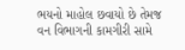ભયનો માહોલ છવાયો છે તેમજ વન વિભાગની કામગીરી સામે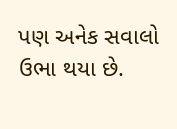પણ અનેક સવાલો ઉભા થયા છે.